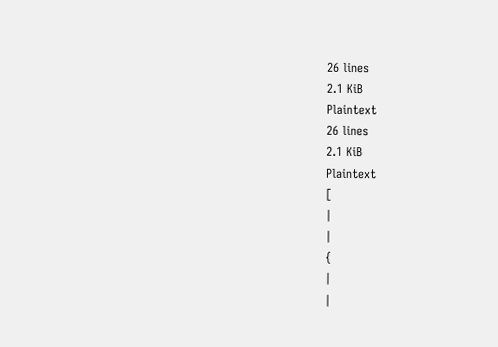26 lines
2.1 KiB
Plaintext
26 lines
2.1 KiB
Plaintext
[
|
|
{
|
|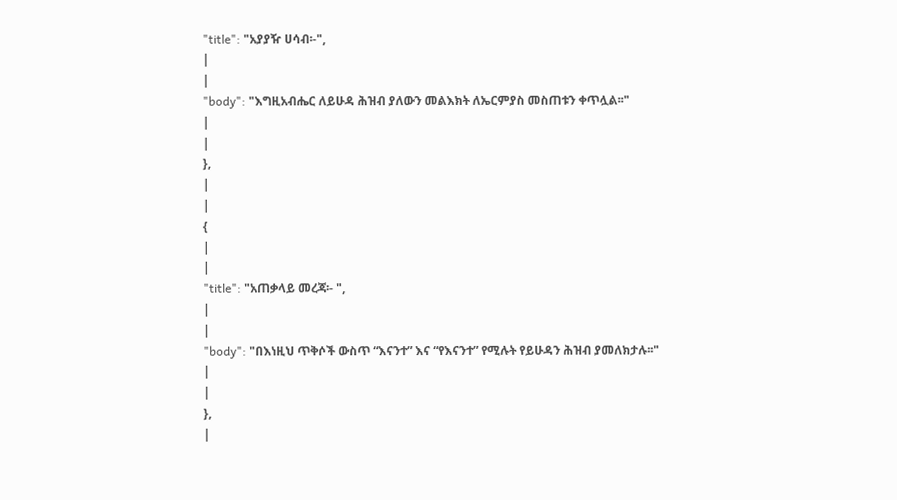"title": "አያያዥ ሀሳብ፡-",
|
|
"body": "እግዚአብሔር ለይሁዳ ሕዝብ ያለውን መልእክት ለኤርምያስ መስጠቱን ቀጥሏል፡፡"
|
|
},
|
|
{
|
|
"title": "አጠቃላይ መረጃ፡- ",
|
|
"body": "በእነዚህ ጥቅሶች ውስጥ “እናንተ” እና “የእናንተ” የሚሉት የይሁዳን ሕዝብ ያመለክታሉ፡፡"
|
|
},
|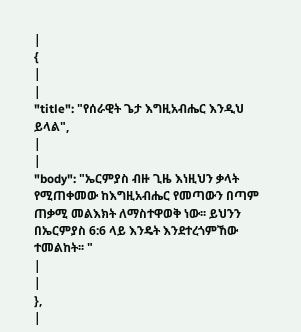|
{
|
|
"title": "የሰራዊት ጌታ እግዚአብሔር እንዲህ ይላል",
|
|
"body": "ኤርምያስ ብዙ ጊዜ እነዚህን ቃላት የሚጠቀመው ከእግዚአብሔር የመጣውን በጣም ጠቃሚ መልእክት ለማስተዋወቅ ነው፡፡ ይህንን በኤርምያስ 6:6 ላይ እንዴት እንደተረጎምኸው ተመልከት፡፡ "
|
|
},
|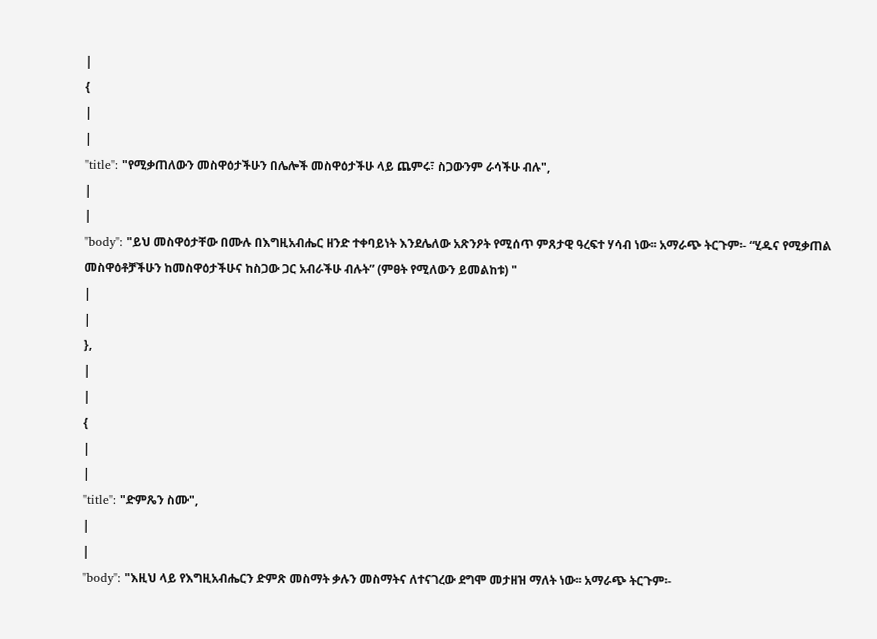|
{
|
|
"title": "የሚቃጠለውን መስዋዕታችሁን በሌሎች መስዋዕታችሁ ላይ ጨምሩ፣ ስጋውንም ራሳችሁ ብሉ",
|
|
"body": "ይህ መስዋዕታቸው በሙሉ በእግዚአብሔር ዘንድ ተቀባይነት እንደሌለው አጽንዖት የሚሰጥ ምጸታዊ ዓረፍተ ሃሳብ ነው፡፡ አማራጭ ትርጉም፡- “ሂዱና የሚቃጠል መስዋዕቶቻችሁን ከመስዋዕታችሁና ከስጋው ጋር አብራችሁ ብሉት” (ምፀት የሚለውን ይመልከቱ) "
|
|
},
|
|
{
|
|
"title": "ድምጼን ስሙ",
|
|
"body": "እዚህ ላይ የእግዚአብሔርን ድምጽ መስማት ቃሉን መስማትና ለተናገረው ደግሞ መታዘዝ ማለት ነው፡፡ አማራጭ ትርጉም፡-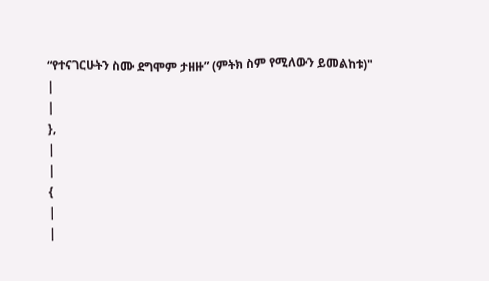“የተናገርሁትን ስሙ ደግሞም ታዘዙ” (ምትክ ስም የሚለውን ይመልከቱ)"
|
|
},
|
|
{
|
|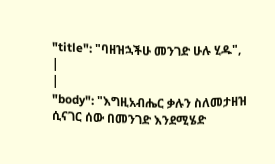"title": "ባዘዝኋችሁ መንገድ ሁሉ ሂዱ",
|
|
"body": "እግዚአብሔር ቃሉን ስለመታዘዝ ሲናገር ሰው በመንገድ እንደሚሄድ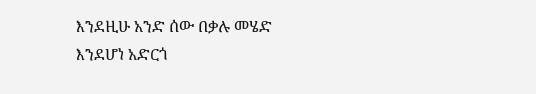እንደዚሁ አንድ ሰው በቃሉ መሄድ እንደሆነ አድርጎ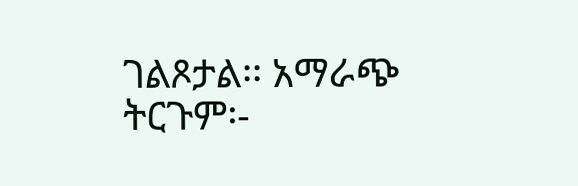ገልጾታል፡፡ አማራጭ ትርጉም፡-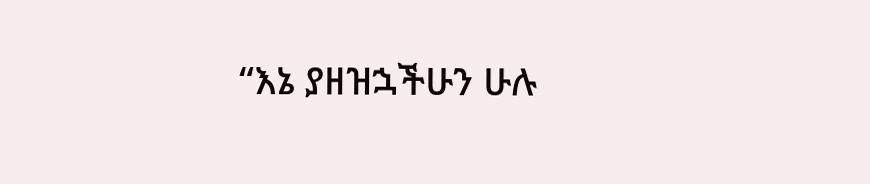“እኔ ያዘዝኋችሁን ሁሉ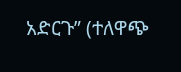አድርጉ” (ተለዋጭ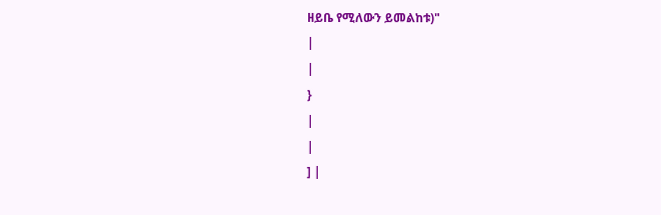ዘይቤ የሚለውን ይመልከቱ)"
|
|
}
|
|
] |